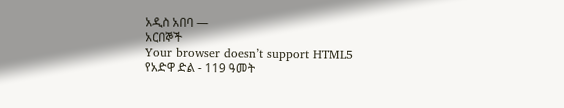አዲስ አበባ —
አርበኞች
Your browser doesn’t support HTML5
የአድዋ ድል - 119 ዓመት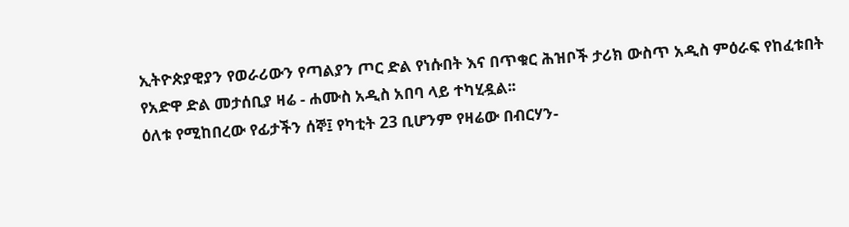ኢትዮጵያዊያን የወራሪውን የጣልያን ጦር ድል የነሱበት እና በጥቁር ሕዝቦች ታሪክ ውስጥ አዲስ ምዕራፍ የከፈቱበት የአድዋ ድል መታሰቢያ ዛሬ - ሐሙስ አዲስ አበባ ላይ ተካሂዷል፡፡
ዕለቱ የሚከበረው የፊታችን ሰኞ፤ የካቲት 23 ቢሆንም የዛሬው በብርሃን-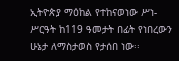ኢትዮጵያ ማዕከል የተከናወነው ሥነ-ሥርዓት ከ119 ዓመታት በፊት የነበረውን ሁኔታ ለማስታወስ የታሰበ ነው፡፡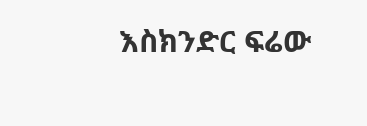እስክንድር ፍሬው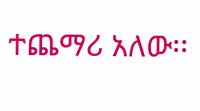ተጨማሪ አለው፡፡